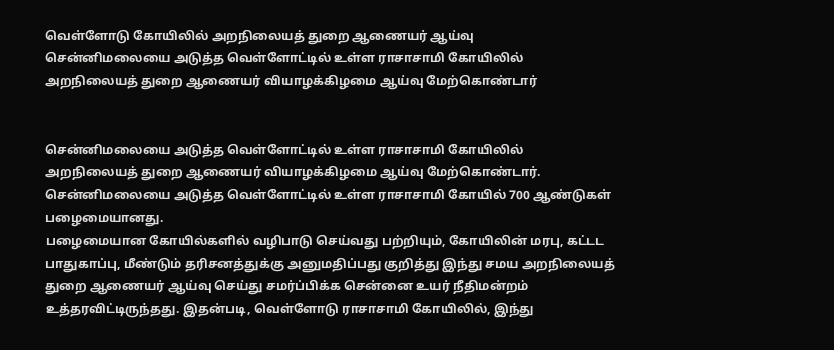வெள்ளோடு கோயிலில் அறநிலையத் துறை ஆணையர் ஆய்வு
சென்னிமலையை அடுத்த வெள்ளோட்டில் உள்ள ராசாசாமி கோயிலில் அறநிலையத் துறை ஆணையர் வியாழக்கிழமை ஆய்வு மேற்கொண்டார்


சென்னிமலையை அடுத்த வெள்ளோட்டில் உள்ள ராசாசாமி கோயிலில் அறநிலையத் துறை ஆணையர் வியாழக்கிழமை ஆய்வு மேற்கொண்டார்.
சென்னிமலையை அடுத்த வெள்ளோட்டில் உள்ள ராசாசாமி கோயில் 700 ஆண்டுகள் பழைமையானது.
பழைமையான கோயில்களில் வழிபாடு செய்வது பற்றியும், கோயிலின் மரபு, கட்டட பாதுகாப்பு, மீண்டும் தரிசனத்துக்கு அனுமதிப்பது குறித்து இந்து சமய அறநிலையத் துறை ஆணையர் ஆய்வு செய்து சமர்ப்பிக்க சென்னை உயர் நீதிமன்றம் உத்தரவிட்டிருந்தது. இதன்படி, வெள்ளோடு ராசாசாமி கோயிலில், இந்து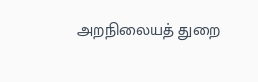அறநிலையத் துறை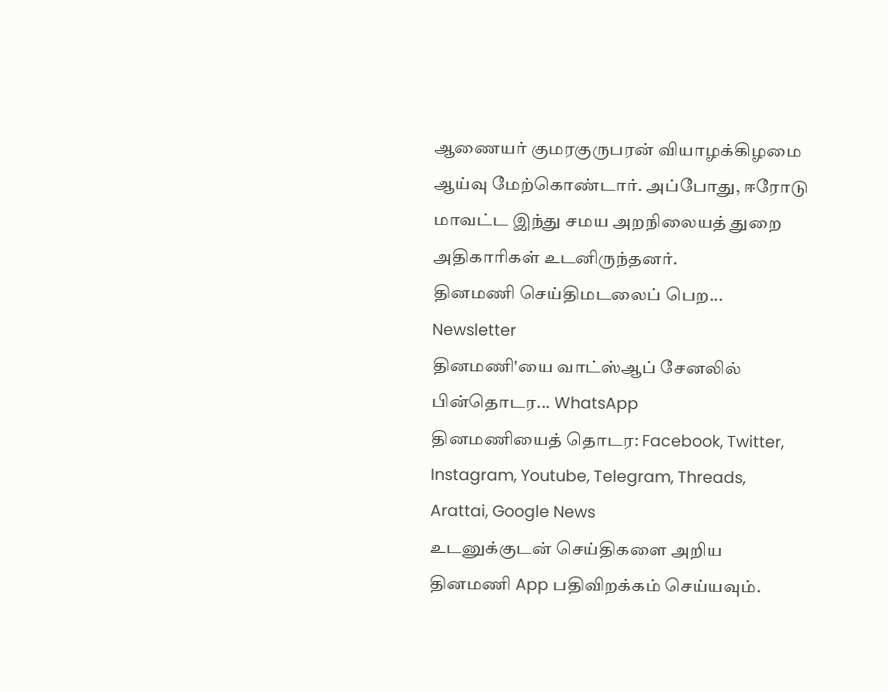ஆணையர் குமரகுருபரன் வியாழக்கிழமை ஆய்வு மேற்கொண்டார். அப்போது, ஈரோடு மாவட்ட இந்து சமய அறநிலையத் துறை அதிகாரிகள் உடனிருந்தனர்.
தினமணி செய்திமடலைப் பெற... Newsletter
தினமணி'யை வாட்ஸ்ஆப் சேனலில் பின்தொடர... WhatsApp
தினமணியைத் தொடர: Facebook, Twitter, Instagram, Youtube, Telegram, Threads, Arattai, Google News
உடனுக்குடன் செய்திகளை அறிய தினமணி App பதிவிறக்கம் செய்யவும்.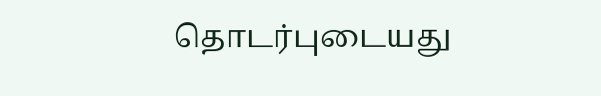தொடர்புடையது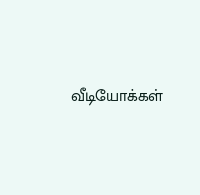வீடியோக்கள்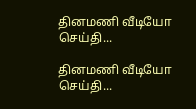தினமணி வீடியோ செய்தி...

தினமணி வீடியோ செய்தி...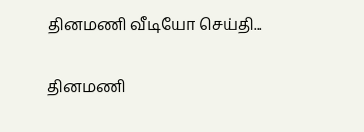தினமணி வீடியோ செய்தி...

தினமணி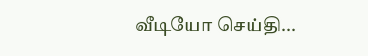வீடியோ செய்தி...